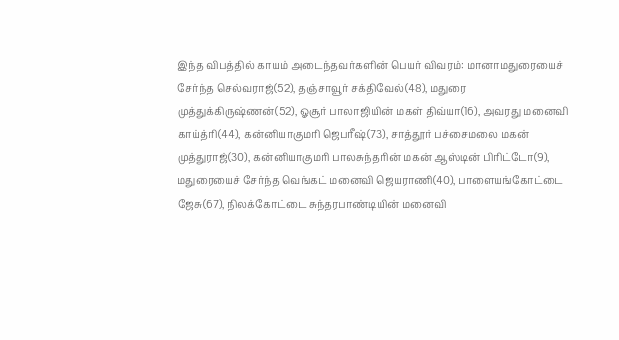இந்த விபத்தில் காயம் அடைந்தவர்களின் பெயர் விவரம்: மானாமதுரையைச் சேர்ந்த செல்வராஜ்(52), தஞ்சாவூர் சக்திவேல்(48), மதுரை முத்துக்கிருஷ்ணன்(52), ஓசூர் பாலாஜியின் மகள் திவ்யா(16), அவரது மனைவி காய்த்ரி(44), கன்னியாகுமரி ஜெபரீஷ்(73), சாத்தூர் பச்சைமலை மகன் முத்துராஜ்(30), கன்னியாகுமரி பாலசுந்தரின் மகன் ஆஸ்டின் பிரிட்டோ(9), மதுரையைச் சேர்ந்த வெங்கட் மனைவி ஜெயராணி(40), பாளையங்கோட்டை ஜேசு(67), நிலக்கோட்டை சுந்தரபாண்டியின் மனைவி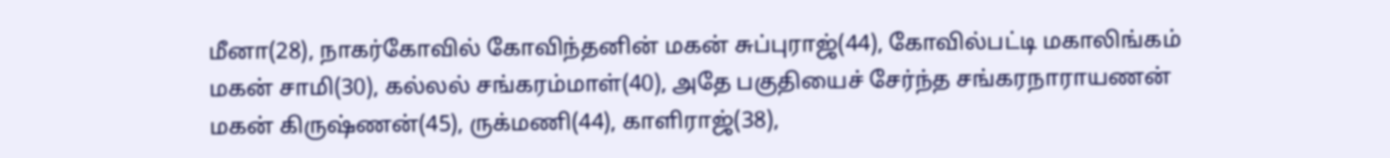மீனா(28), நாகர்கோவில் கோவிந்தனின் மகன் சுப்புராஜ்(44), கோவில்பட்டி மகாலிங்கம் மகன் சாமி(30), கல்லல் சங்கரம்மாள்(40), அதே பகுதியைச் சேர்ந்த சங்கரநாராயணன் மகன் கிருஷ்ணன்(45), ருக்மணி(44), காளிராஜ்(38),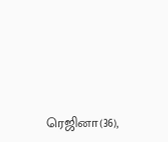ரெஜினா(36),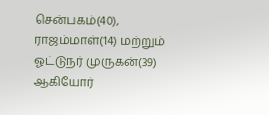சென்பகம்(40), ராஜம்மாள்(14) மற்றும் ஓட்டுநர் முருகன்(39) ஆகியோர்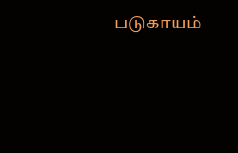படுகாயம்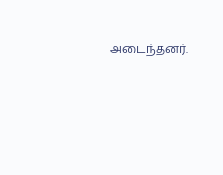அடைந்தனர்.